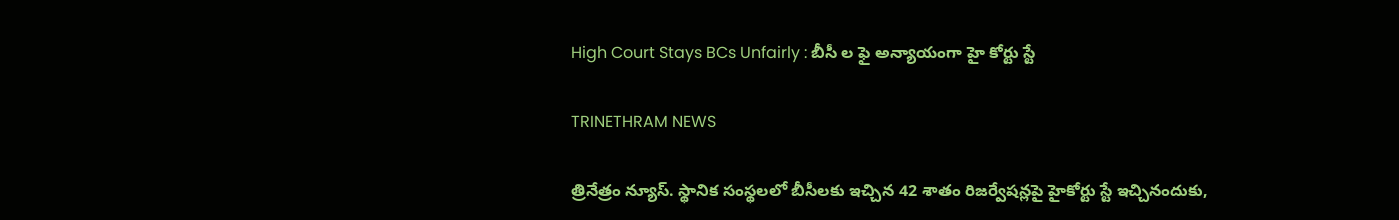High Court Stays BCs Unfairly : బీసీ ల ఫై అన్యాయంగా హై కోర్టు స్టే

TRINETHRAM NEWS

త్రినేత్రం న్యూస్. స్థానిక సంస్థలలో బీసీలకు ఇచ్చిన 42 శాతం రిజర్వేషన్లపై హైకోర్టు స్టే ఇచ్చినందుకు,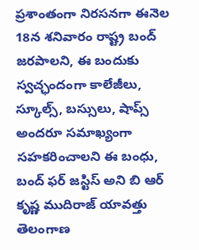ప్రశాంతంగా నిరసనగా ఈనెల 18న శనివారం రాష్ట్ర బంద్ జరపాలని, ఈ బందుకు స్వచ్ఛందంగా కాలేజీలు, స్కూల్స్, బస్సులు, షాప్స్ అందరూ సమాఖ్యంగా సహకరించాలని ఈ బంధు, బంద్ ఫర్ జస్టిస్ అని బి ఆర్ కృష్ణ ముదిరాజ్ యావత్తు తెలంగాణ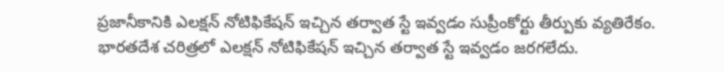ప్రజానీకానికి ఎలక్షన్ నోటిఫికేషన్ ఇచ్చిన తర్వాత స్టే ఇవ్వడం సుప్రీంకోర్టు తీర్పుకు వ్యతిరేకం. భారతదేశ చరిత్రలో ఎలక్షన్ నోటిఫికేషన్ ఇచ్చిన తర్వాత స్టే ఇవ్వడం జరగలేదు.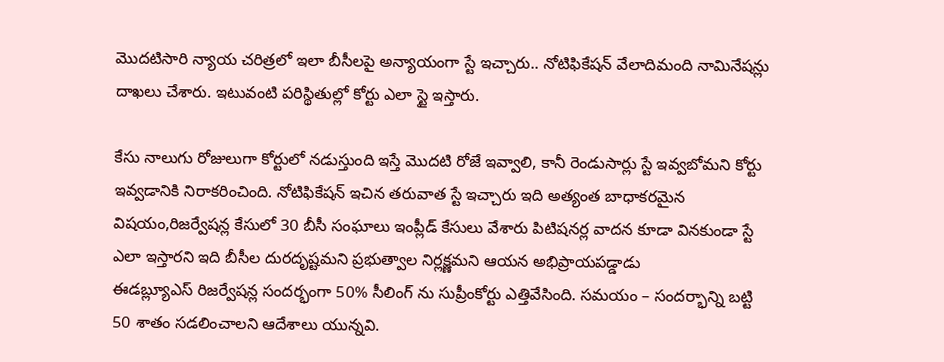మొదటిసారి న్యాయ చరిత్రలో ఇలా బీసీలపై అన్యాయంగా స్టే ఇచ్చారు.. నోటిఫికేషన్ వేలాదిమంది నామినేషన్లు దాఖలు చేశారు. ఇటువంటి పరిస్థితుల్లో కోర్టు ఎలా స్టై ఇస్తారు.

కేసు నాలుగు రోజులుగా కోర్టులో నడుస్తుంది ఇస్తే మొదటి రోజే ఇవ్వాలి, కానీ రెండుసార్లు స్టే ఇవ్వబోమని కోర్టు ఇవ్వడానికి నిరాకరించింది. నోటిఫికేషన్ ఇచిన తరువాత స్టే ఇచ్చారు ఇది అత్యంత బాధాకరమైన విషయం,రిజర్వేషన్ల కేసులో 30 బీసీ సంఘాలు ఇంప్లీడ్ కేసులు వేశారు పిటిషనర్ల వాదన కూడా వినకుండా స్టే ఎలా ఇస్తారని ఇది బీసీల దురదృష్టమని ప్రభుత్వాల నిర్లక్ష్ణమని ఆయన అభిప్రాయపడ్డాడు
ఈడబ్ల్యూఎస్ రిజర్వేషన్ల సందర్భంగా 50% సీలింగ్ ను సుప్రీంకోర్టు ఎత్తివేసింది. సమయం – సందర్భాన్ని బట్టి 50 శాతం సడలించాలని ఆదేశాలు యున్నవి.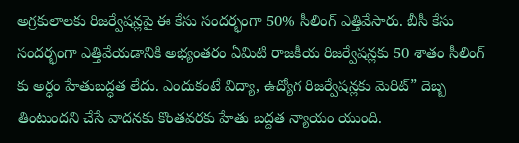అగ్రకులాలకు రిజర్వేషన్లపై ఈ కేసు సందర్భంగా 50% సీలింగ్ ఎత్తివేసారు. బీసీ కేసు సందర్భంగా ఎత్తివేయడానికి అభ్యంతరం ఏమిటి రాజకీయ రిజర్వేషన్లకు 50 శాతం సీలింగ్ కు అర్ధం హేతుబద్ధత లేదు. ఎందుకంటే విద్యా, ఉద్యోగ రిజర్వేషన్లకు మెరిట్” దెబ్బ తింటుందని చేసే వాదనకు కొంతవరకు హేతు బద్దత న్యాయం యుంది.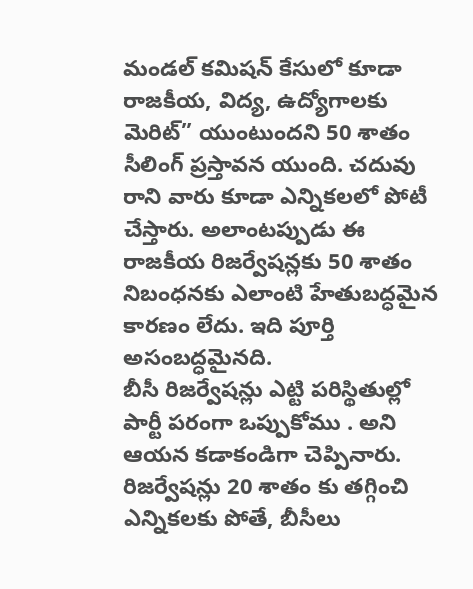మండల్ కమిషన్ కేసులో కూడా రాజకీయ, విద్య, ఉద్యోగాలకు మెరిట్” యుంటుందని 50 శాతం సీలింగ్ ప్రస్తావన యుంది. చదువు రాని వారు కూడా ఎన్నికలలో పోటీ చేస్తారు. అలాంటప్పుడు ఈ రాజకీయ రిజర్వేషన్లకు 50 శాతం నిబంధనకు ఎలాంటి హేతుబద్ధమైన కారణం లేదు. ఇది పూర్తి అసంబద్ధమైనది.
బీసీ రిజర్వేషన్లు ఎట్టి పరిస్థితుల్లో పార్టీ పరంగా ఒప్పుకోము . అని ఆయన కడాకండిగా చెప్పినారు. రిజర్వేషన్లు 20 శాతం కు తగ్గించి ఎన్నికలకు పోతే, బీసీలు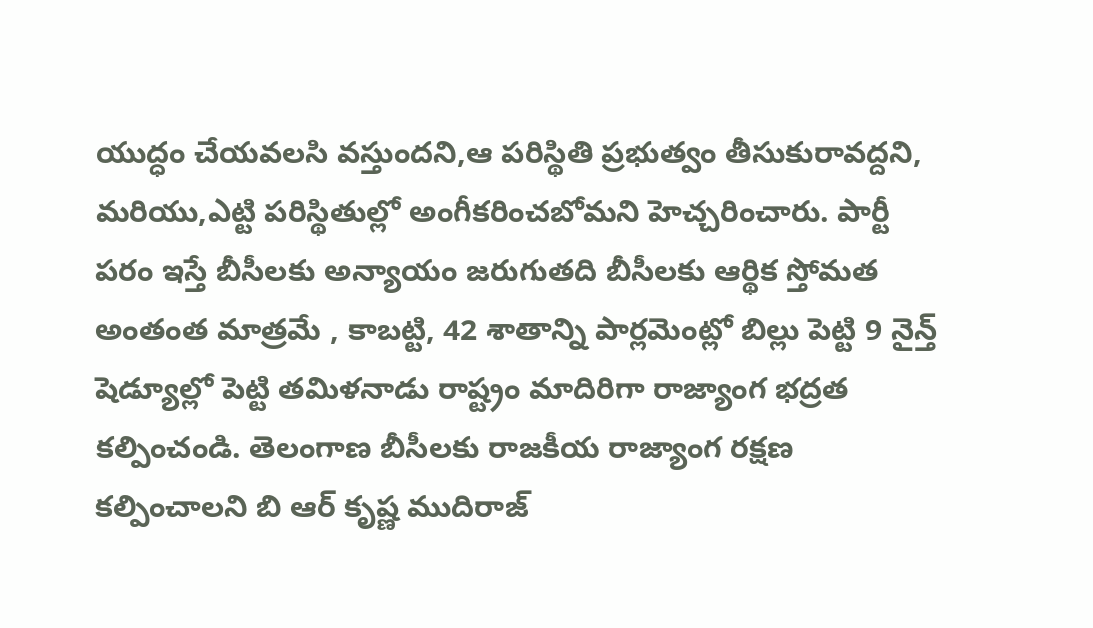యుద్ధం చేయవలసి వస్తుందని,ఆ పరిస్థితి ప్రభుత్వం తీసుకురావద్దని, మరియు,ఎట్టి పరిస్థితుల్లో అంగీకరించబోమని హెచ్చరించారు. పార్టీ పరం ఇస్తే బీసీలకు అన్యాయం జరుగుతది బీసీలకు ఆర్థిక స్తోమత అంతంత మాత్రమే , కాబట్టి, 42 శాతాన్ని పార్లమెంట్లో బిల్లు పెట్టి 9 నైన్త్ షెడ్యూల్లో పెట్టి తమిళనాడు రాష్ట్రం మాదిరిగా రాజ్యాంగ భద్రత కల్పించండి. తెలంగాణ బీసీలకు రాజకీయ రాజ్యాంగ రక్షణ కల్పించాలని బి ఆర్ కృష్ణ ముదిరాజ్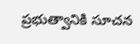ప్రభుత్వానికి సూచన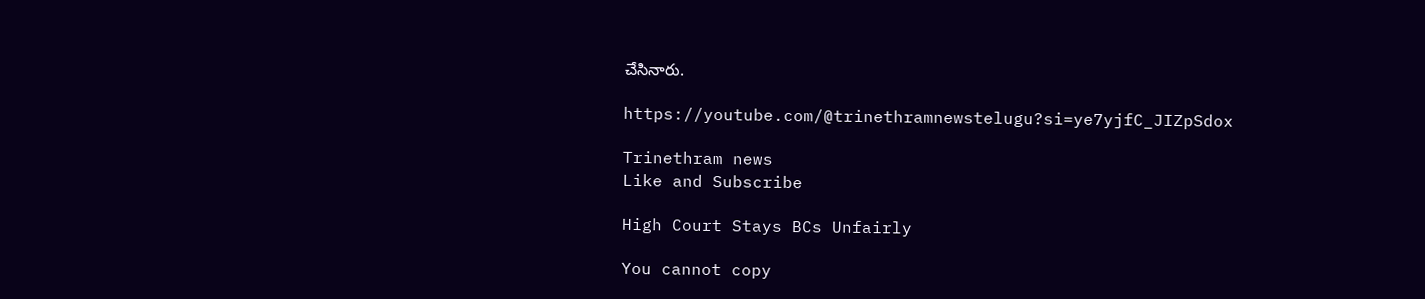చేసినారు.

https://youtube.com/@trinethramnewstelugu?si=ye7yjfC_JIZpSdox

Trinethram news
Like and Subscribe

High Court Stays BCs Unfairly

You cannot copy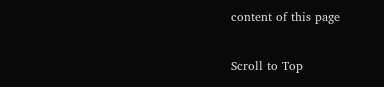content of this page

Scroll to Top